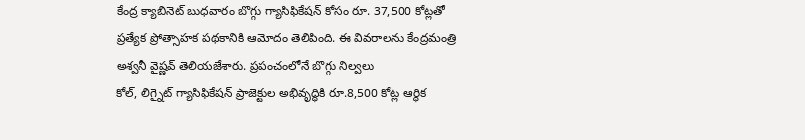కేంద్ర క్యాబినెట్ బుధవారం బొగ్గు గ్యాసిఫికేషన్ కోసం రూ. 37,500 కోట్లతో ప్రత్యేక ప్రోత్సాహక పథకానికి ఆమోదం తెలిపింది. ఈ వివరాలను కేంద్రమంత్రి అశ్వనీ వైష్ణవ్ తెలియజేశారు. ప్రపంచంలోనే బొగ్గు నిల్వలు
కోల్, లిగ్నైట్ గ్యాసిఫికేషన్ ప్రాజెక్టుల అభివృద్ధికి రూ.8,500 కోట్ల ఆర్థిక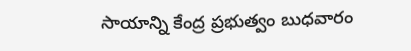సాయాన్ని కేంద్ర ప్రభుత్వం బుధవారం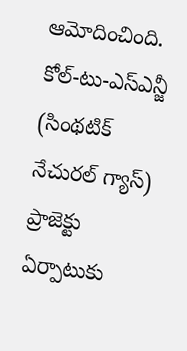ఆమోదించింది. కోల్-టు-ఎస్ఎన్జీ (సింథటిక్ నేచురల్ గ్యాస్) ప్రాజెక్టు ఏర్పాటుకు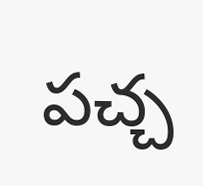పచ్చ